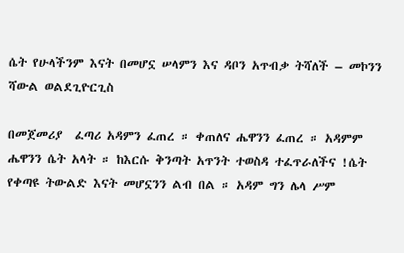ሴት የሁላችንም እናት በመሆኗ ሠላምን እና ዳቦን አጥብቃ ትሻለች – መኮንን ሻውል ወልደጊዮርጊስ

በመጀመሪያ  ፈጣሪ አዳምን ፈጠረ ። ቀጠለና ሔዋንን ፈጠረ ። አዳምም ሔዋንን ሴት አላት ። ከእርሱ ቅንጣት አጥንት ተወስዳ ተፈጥራለችና !ሴት የቀጣዩ ትውልድ እናት መሆኗንን ልብ በል ። አዳም ግን ሌላ ሥም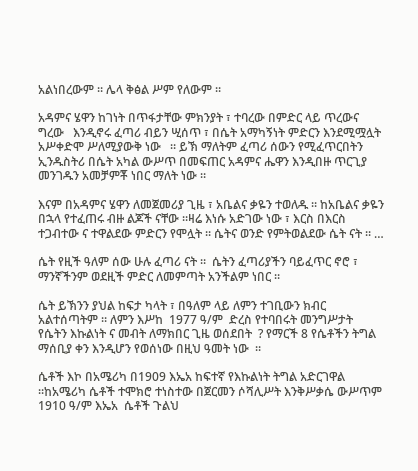አልነበረውም ። ሌላ ቅፅል ሥም የለውም ።

አዳምና ሄዋን ከገነት በጥፋታቸው ምክንያት ፣ ተባረው በምድር ላይ ጥረውና ግረው   እንዲኖሩ ፈጣሪ ብይን ሢሰጥ ፣ በሴት አማካኝነት ምድርን እንደሚሟሏት አሥቀድሞ ሥለሚያውቅ ነው   ። ይኽ ማለትም ፈጣሪ ሰውን የሚፈጥርበትን ኢንዱስትሪ በሴት አካል ውሥጥ በመፍጠር አዳምና ሔዋን እንዲበዙ ጥርጊያ መንገዱን አመቻምቾ ነበር ማለት ነው ።

እናም በአዳምና ሄዋን ለመጀመሪያ ጊዜ ፣ አቤልና ቃዬን ተወለዱ ። ከአቤልና ቃዬን በኋላ የተፈጠሩ ብዙ ልጆች ናቸው ።ዛሬ እነሱ አድገው ነው ፣ እርስ በእርስ ተጋብተው ና ተዋልደው ምድርን የሞሏት ። ሴትና ወንድ የምትወልደው ሴት ናት ። …

ሴት የዚች ዓለም ሰው ሁሉ ፈጣሪ ናት ።  ሴትን ፈጣሪያችን ባይፈጥር ኖሮ ፣ ማንኛችንም ወደዚች ምድር ለመምጣት አንችልም ነበር ።

ሴት ይኽንን ያህል ከፍታ ካላት ፣ በዓለም ላይ ለምን ተገቢውን ክብር አልተሰጣትም ። ለምን እሥከ  1977 ዓ/ም  ድረስ የተባበሩት መንግሥታት የሴትን እኩልነት ና መብት ለማክበር ጊዜ ወሰደበት  ? የማርች 8 የሴቶችን ትግል ማሰቢያ ቀን እንዲሆን የወሰነው በዚህ ዓመት ነው  ።

ሴቶች እኮ በአሜሪካ በ1909 እኤአ ከፍተኛ የእኩልነት ትግል አድርገዋል ።ከአሜሪካ ሴቶች ተሞክሮ ተነስተው በጀርመን ሶሻሊሥት እንቅሥቃሴ ውሥጥም 1910 ዓ/ም እኤአ  ሴቶች ጉልህ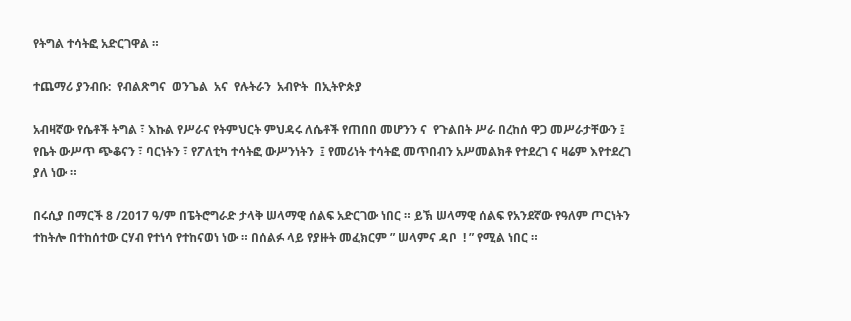የትግል ተሳትፎ አድርገዋል ።

ተጨማሪ ያንብቡ:  የብልጽግና  ወንጌል  አና  የሉትራን  አብዮት  በኢትዮጵያ

አብዛኛው የሴቶች ትግል ፣ እኩል የሥራና የትምህርት ምህዳሩ ለሴቶች የጠበበ መሆንን ና  የጉልበት ሥራ በረከሰ ዋጋ መሥራታቸውን ፤  የቤት ውሥጥ ጭቆናን ፣ ባርነትን ፣ የፖለቲካ ተሳትፎ ውሥንነትን  ፤ የመሪነት ተሳትፎ መጥበብን አሥመልክቶ የተደረገ ና ዛሬም እየተደረገ ያለ ነው ።

በሩሲያ በማርች 8 /2017 ዓ/ም በፔትሮግራድ ታላቅ ሠላማዊ ሰልፍ አድርገው ነበር ። ይኽ ሠላማዊ ሰልፍ የአንደኛው የዓለም ጦርነትን ተከትሎ በተከሰተው ርሃብ የተነሳ የተከናወነ ነው ። በሰልፉ ላይ የያዙት መፈክርም ” ሠላምና ዳቦ  ! ” የሚል ነበር ።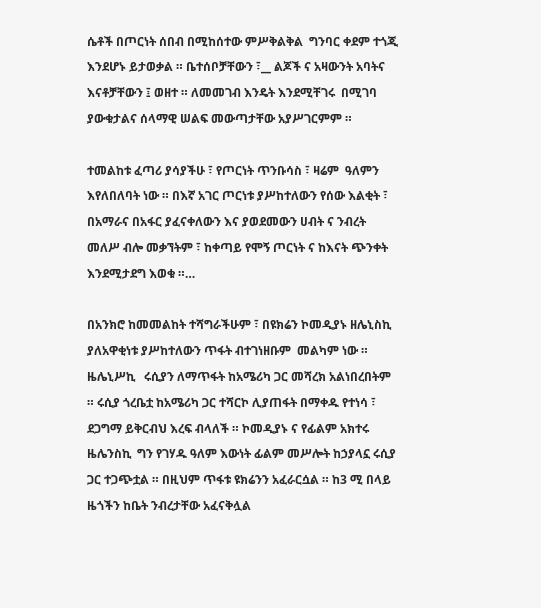ሴቶች በጦርነት ሰበብ በሚከሰተው ምሥቅልቅል  ግንባር ቀደም ተጎጂ እንደሆኑ ይታወቃል ። ቤተሰቦቻቸውን ፣__ ልጆች ና አዛውንት አባትና እናቶቻቸውን ፤ ወዘተ ። ለመመገብ እንዴት እንደሚቸገሩ  በሚገባ ያውቁታልና ሰላማዊ ሠልፍ መውጣታቸው አያሥገርምም ።

ተመልከቱ ፈጣሪ ያሳያችሁ ፣ የጦርነት ጥንቡሳስ ፣ ዛሬም  ዓለምን እየለበለባት ነው ። በእኛ አገር ጦርነቱ ያሥከተለውን የሰው እልቂት ፣ በአማራና በአፋር ያፈናቀለውን እና ያወደመውን ሀብት ና ንብረት መለሥ ብሎ መቃኘትም ፣ ከቀጣይ የሞኝ ጦርነት ና ከእናት ጭንቀት እንደሚታደግ እወቁ ።…

በአንክሮ ከመመልከት ተሻግራችሁም ፣ በዩክሬን ኮመዲያኑ ዘሌኒስኪ ያለአዋቂነቱ ያሥከተለውን ጥፋት ብተገነዘቡም  መልካም ነው ። ዜሌኒሥኪ   ሩሲያን ለማጥፋት ከአሜሪካ ጋር መሻረክ አልነበረበትም ። ሩሲያ ጎረቤቷ ከአሜሪካ ጋር ተሻርኮ ሊያጠፋት በማቀዱ የተነሳ ፣ ደጋግማ ይቅርብህ እረፍ ብላለች ። ኮመዲያኑ ና የፊልም አክተሩ ዜሌንስኪ  ግን የገሃዱ ዓለም እውነት ፊልም መሥሎት ከኃያላኗ ሩሲያ ጋር ተጋጭቷል ። በዚህም ጥፋቱ ዩክሬንን አፈራርሷል ። ከ3 ሚ በላይ ዜጎችን ከቤት ንብረታቸው አፈናቅሏል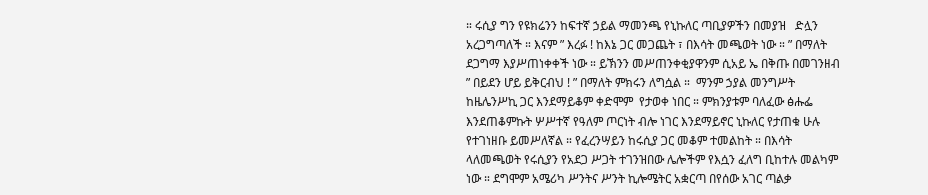። ሩሲያ ግን የዩክሬንን ከፍተኛ ኃይል ማመንጫ የኒኩለር ጣቢያዎችን በመያዝ   ድሏን አረጋግጣለች ። እናም ” እረፉ ! ከእኔ ጋር መጋጨት ፣ በእሳት መጫወት ነው ። ” በማለት ደጋግማ እያሥጠነቀቀች ነው ። ይኽንን መሥጠንቀቂያዋንም ሲአይ ኤ በቅጡ በመገንዘብ ” በይደን ሆይ ይቅርብህ ! ” በማለት ምክሩን ለግሷል ።  ማንም ኃያል መንግሥት ከዜሌንሥኪ ጋር እንደማይቆም ቀድሞም  የታወቀ ነበር ። ምክንያቱም ባለፈው ፅሑፌ እንደጠቆምኩት ሦሥተኛ የዓለም ጦርነት ብሎ ነገር እንደማይኖር ኒኩለር የታጠቁ ሁሉ  የተገነዘቡ ይመሥለኛል ። የፈረንሣይን ከሩሲያ ጋር መቆም ተመልከት ። በእሳት ላለመጫወት የሩሲያን የአደጋ ሥጋት ተገንዝበው ሌሎችም የእሷን ፈለግ ቢከተሉ መልካም ነው ። ደግሞም አሜሪካ ሥንትና ሥንት ኪሎሜትር አቋርጣ በየሰው አገር ጣልቃ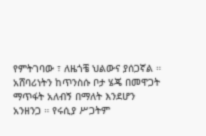የምትገባው ፣ ለዜጎቼ ህልውና ያሰጋኛል ። አሸባሪነትን ከጥንስሱ ቦታ ሄጄ በመዋጋት ማጥፋት አለብኝ በማለት እንደሆን አንዘንጋ ። የሩሲያ ሥጋትም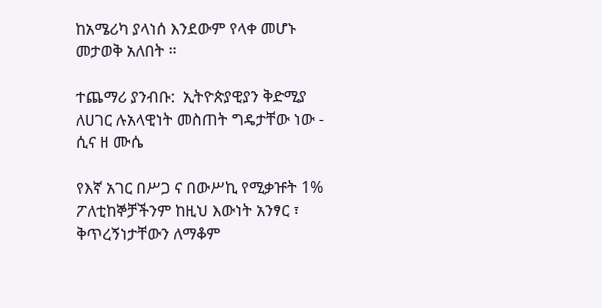ከአሜሪካ ያላነሰ እንደውም የላቀ መሆኑ መታወቅ አለበት ።

ተጨማሪ ያንብቡ:  ኢትዮጵያዊያን ቅድሚያ ለሀገር ሉአላዊነት መስጠት ግዴታቸው ነው -  ሲና ዘ ሙሴ

የእኛ አገር በሥጋ ና በውሥኪ የሚቃዡት 1%  ፖለቲከኞቻችንም ከዚህ እውነት አንፃር ፣ ቅጥረኝነታቸውን ለማቆም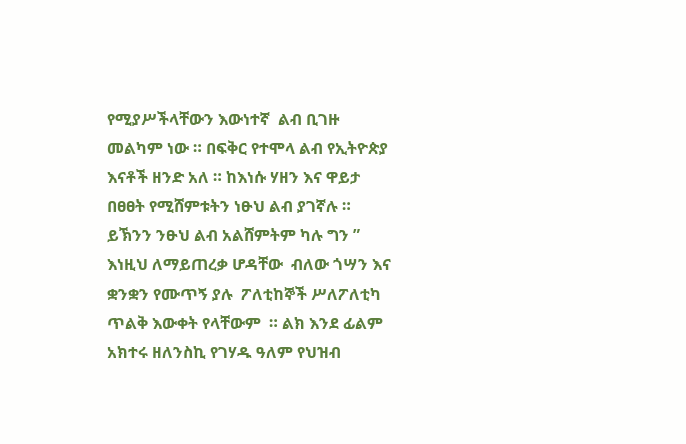የሚያሥችላቸውን እውነተኛ  ልብ ቢገዙ መልካም ነው ። በፍቅር የተሞላ ልብ የኢትዮጵያ እናቶች ዘንድ አለ ። ከእነሱ ሃዘን እና ዋይታ በፀፀት የሚሸምቱትን ነፁህ ልብ ያገኛሉ ። ይኽንን ንፁህ ልብ አልሸምትም ካሉ ግን ” እነዚህ ለማይጠረቃ ሆዳቸው  ብለው ጎሣን እና ቋንቋን የሙጥኝ ያሉ  ፖለቲከኞች ሥለፖለቲካ ጥልቅ እውቀት የላቸውም  ። ልክ እንደ ፊልም አክተሩ ዘለንስኪ የገሃዱ ዓለም የህዝብ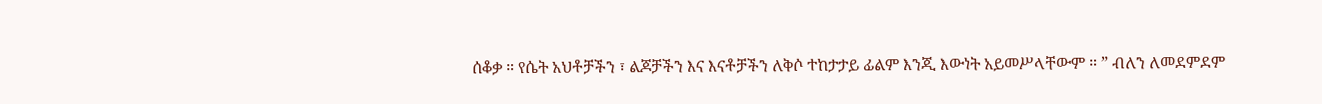ሰቆቃ ። የሴት አህቶቻችን ፣ ልጆቻችን እና እናቶቻችን ለቅሶ ተከታታይ ፊልም እንጂ እውነት አይመሥላቸውም ። ” ብለን ለመደምደም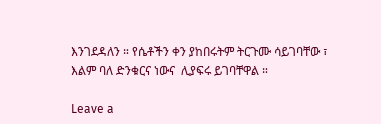እንገደዳለን ። የሴቶችን ቀን ያከበሩትም ትርጉሙ ሳይገባቸው ፣ እልም ባለ ድንቁርና ነውና  ሊያፍሩ ይገባቸዋል ።

Leave a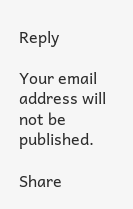Reply

Your email address will not be published.

Share